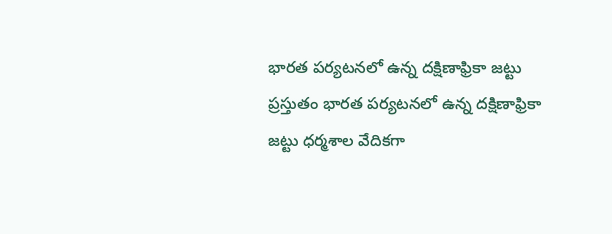భారత పర్యటనలో ఉన్న దక్షిణాఫ్రికా జట్టు
ప్రస్తుతం భారత పర్యటనలో ఉన్న దక్షిణాఫ్రికా జట్టు ధర్మశాల వేదికగా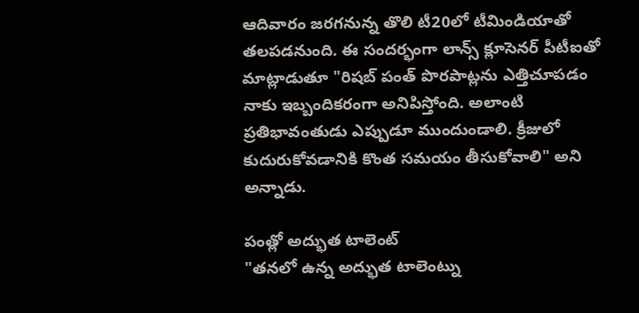ఆదివారం జరగనున్న తొలి టీ20లో టీమిండియాతో తలపడనుంది. ఈ సందర్భంగా లాన్స్ క్లూసెనర్ పీటీఐతో మాట్లాడుతూ "రిషబ్ పంత్ పొరపాట్లను ఎత్తిచూపడం నాకు ఇబ్బందికరంగా అనిపిస్తోంది. అలాంటి ప్రతిభావంతుడు ఎప్పుడూ ముందుండాలి. క్రీజులో కుదురుకోవడానికి కొంత సమయం తీసుకోవాలి" అని అన్నాడు.

పంత్లో అద్భుత టాలెంట్
"తనలో ఉన్న అద్భుత టాలెంట్ను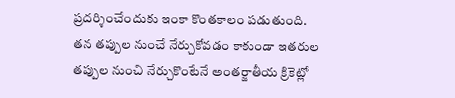ప్రదర్శించేందుకు ఇంకా కొంతకాలం పడుతుంది. తన తప్పుల నుంచే నేర్చుకోవడం కాకుండా ఇతరుల తప్పుల నుంచి నేర్చుకొంటేనే అంతర్జాతీయ క్రికెట్లో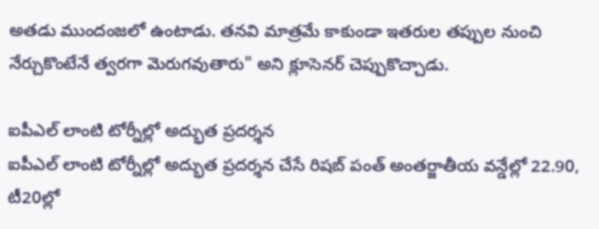అతడు ముందంజలో ఉంటాడు. తనవి మాత్రమే కాకుండా ఇతరుల తప్పుల నుంచి నేర్చుకొంటేనే త్వరగా మెరుగవుతారు" అని క్లూసెనర్ చెప్పుకొచ్చాడు.

ఐపీఎల్ లాంటి టోర్నీల్లో అద్భుత ప్రదర్శన
ఐపీఎల్ లాంటి టోర్నీల్లో అద్భుత ప్రదర్శన చేసే రిషబ్ పంత్ అంతర్జాతీయ వన్డేల్లో 22.90, టీ20ల్లో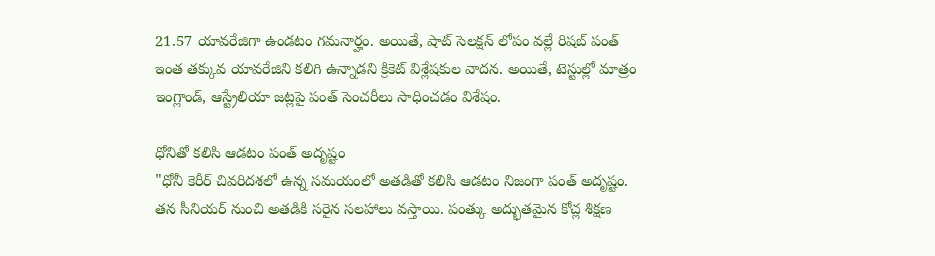21.57 యావరేజిగా ఉండటం గమనార్హం. అయితే, షాట్ సెలక్షన్ లోపం వల్లే రిషబ్ పంత్ ఇంత తక్కువ యావరేజిని కలిగి ఉన్నాడని క్రికెట్ విశ్లేషకుల వాదన. అయితే, టెస్టుల్లో మాత్రం ఇంగ్లాండ్, ఆస్ట్రేలియా జట్లపై పంత్ సెంచరీలు సాధించడం విశేషం.

ధోనితో కలిసి ఆడటం పంత్ అదృష్టం
"ధోనీ కెరీర్ చివరిదశలో ఉన్న సమయంలో అతడితో కలిసి ఆడటం నిజంగా పంత్ అదృష్టం. తన సీనియర్ నుంచి అతడికి సరైన సలహాలు వస్తాయి. పంత్కు అద్భుతమైన కోచ్ల శిక్షణ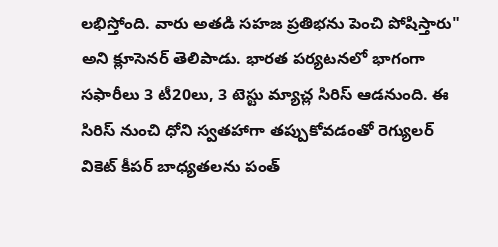లభిస్తోంది. వారు అతడి సహజ ప్రతిభను పెంచి పోషిస్తారు" అని క్లూసెనర్ తెలిపాడు. భారత పర్యటనలో భాగంగా సఫారీలు 3 టీ20లు, 3 టెస్టు మ్యాచ్ల సిరిస్ ఆడనుంది. ఈ సిరిస్ నుంచి ధోని స్వతహాగా తప్పుకోవడంతో రెగ్యులర్ వికెట్ కీపర్ బాధ్యతలను పంత్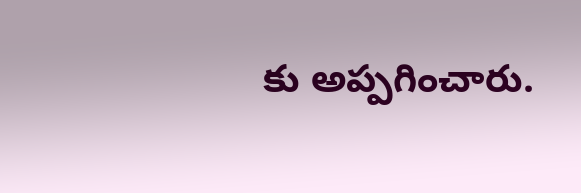కు అప్పగించారు.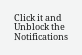Click it and Unblock the Notifications